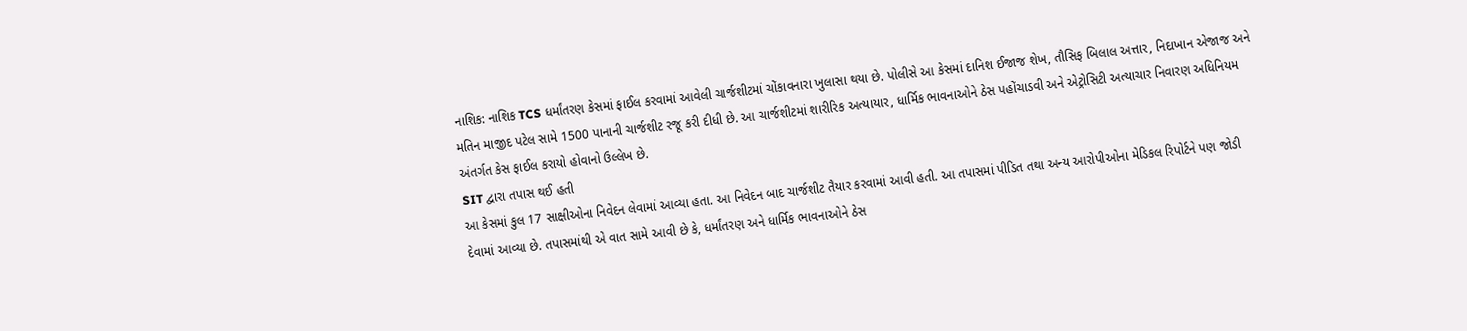નાશિક: નાશિક TCS ધર્માંતરણ કેસમાં ફાઈલ કરવામાં આવેલી ચાર્જશીટમાં ચોંકાવનારા ખુલાસા થયા છે. પોલીસે આ કેસમાં દાનિશ ઈજાજ શેખ, તૌસિફ બિલાલ અત્તાર, નિદાખાન એજાજ અને મતિન માજીદ પટેલ સામે 1500 પાનાની ચાર્જશીટ રજૂ કરી દીધી છે. આ ચાર્જશીટમાં શારીરિક અત્યાયાર, ધાર્મિક ભાવનાઓને ઠેસ પહોંચાડવી અને એટ્રોસિટી અત્યાચાર નિવારણ અધિનિયમ અંતર્ગત કેસ ફાઈલ કરાયો હોવાનો ઉલ્લેખ છે.
SIT દ્વારા તપાસ થઈ હતી
આ કેસમાં કુલ 17 સાક્ષીઓના નિવેદન લેવામાં આવ્યા હતા. આ નિવેદન બાદ ચાર્જશીટ તૈયાર કરવામાં આવી હતી. આ તપાસમાં પીડિત તથા અન્ય આરોપીઓના મેડિકલ રિપોર્ટને પણ જોડી દેવામાં આવ્યા છે. તપાસમાંથી એ વાત સામે આવી છે કે, ધર્માંતરણ અને ધાર્મિક ભાવનાઓને ઠેસ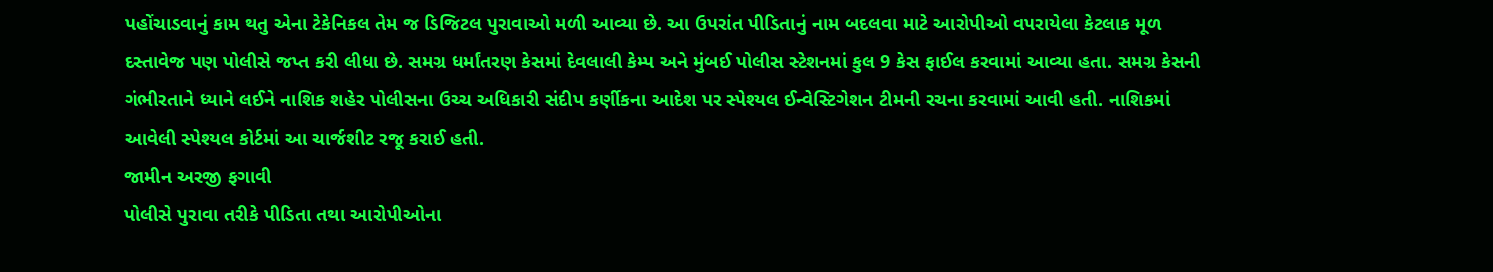પહોંચાડવાનું કામ થતુ એના ટેકેનિકલ તેમ જ ડિજિટલ પુરાવાઓ મળી આવ્યા છે. આ ઉપરાંત પીડિતાનું નામ બદલવા માટે આરોપીઓ વપરાયેલા કેટલાક મૂળ દસ્તાવેજ પણ પોલીસે જપ્ત કરી લીધા છે. સમગ્ર ધર્માંતરણ કેસમાં દેવલાલી કેમ્પ અને મુંબઈ પોલીસ સ્ટેશનમાં કુલ 9 કેસ ફાઈલ કરવામાં આવ્યા હતા. સમગ્ર કેસની ગંભીરતાને ધ્યાને લઈને નાશિક શહેર પોલીસના ઉચ્ચ અધિકારી સંદીપ કર્ણીકના આદેશ પર સ્પેશ્યલ ઈન્વેસ્ટિગેશન ટીમની રચના કરવામાં આવી હતી. નાશિકમાં આવેલી સ્પેશ્યલ કોર્ટમાં આ ચાર્જશીટ રજૂ કરાઈ હતી.
જામીન અરજી ફગાવી
પોલીસે પુરાવા તરીકે પીડિતા તથા આરોપીઓના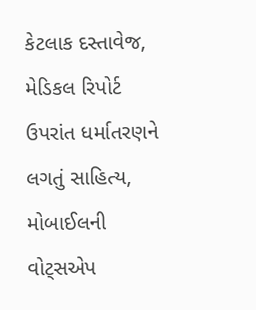કેટલાક દસ્તાવેજ, મેડિકલ રિપોર્ટ ઉપરાંત ધર્માતરણને લગતું સાહિત્ય, મોબાઈલની વોટ્સએપ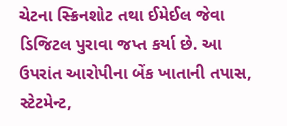ચેટના સ્ક્રિનશોટ તથા ઈમેઈલ જેવા ડિજિટલ પુરાવા જપ્ત કર્યા છે. આ ઉપરાંત આરોપીના બેંક ખાતાની તપાસ, સ્ટેટમેન્ટ,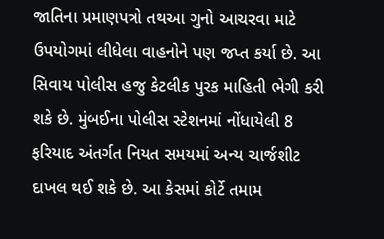જાતિના પ્રમાણપત્રો તથઆ ગુનો આચરવા માટે ઉપયોગમાં લીધેલા વાહનોને પણ જપ્ત કર્યા છે. આ સિવાય પોલીસ હજુ કેટલીક પુરક માહિતી ભેગી કરી શકે છે. મુંબઈના પોલીસ સ્ટેશનમાં નોંધાયેલી 8 ફરિયાદ અંતર્ગત નિયત સમયમાં અન્ય ચાર્જશીટ દાખલ થઈ શકે છે. આ કેસમાં કોર્ટે તમામ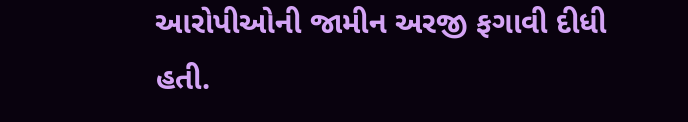આરોપીઓની જામીન અરજી ફગાવી દીધી હતી.